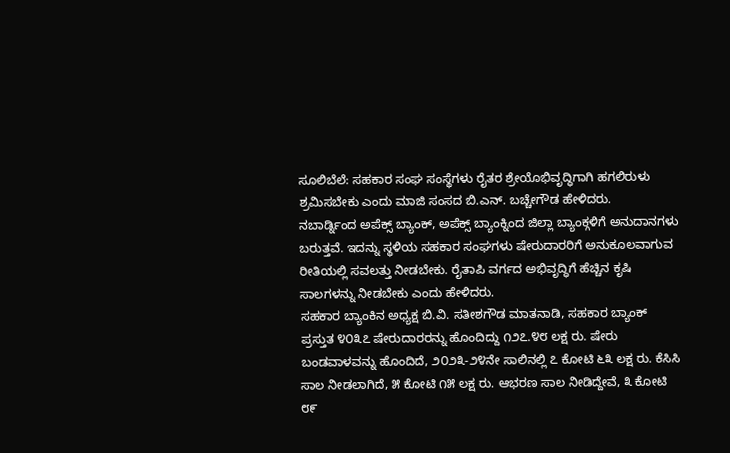ಸೂಲಿಬೆಲೆ: ಸಹಕಾರ ಸಂಘ ಸಂಸ್ಥೆಗಳು ರೈತರ ಶ್ರೇಯೊಭಿವೃದ್ಧಿಗಾಗಿ ಹಗಲಿರುಳು ಶ್ರಮಿಸಬೇಕು ಎಂದು ಮಾಜಿ ಸಂಸದ ಬಿ.ಎನ್. ಬಚ್ಚೇಗೌಡ ಹೇಳಿದರು.
ನಬಾರ್ಡ್ನಿಂದ ಅಪೆಕ್ಸ್ ಬ್ಯಾಂಕ್, ಅಪೆಕ್ಸ್ ಬ್ಯಾಂಕ್ನಿಂದ ಜಿಲ್ಲಾ ಬ್ಯಾಂಕ್ಗಳಿಗೆ ಅನುದಾನಗಳು ಬರುತ್ತವೆ. ಇದನ್ನು ಸ್ಥಳಿಯ ಸಹಕಾರ ಸಂಘಗಳು ಷೇರುದಾರರಿಗೆ ಅನುಕೂಲವಾಗುವ ರೀತಿಯಲ್ಲಿ ಸವಲತ್ತು ನೀಡಬೇಕು. ರೈತಾಪಿ ವರ್ಗದ ಅಭಿವೃದ್ಧಿಗೆ ಹೆಚ್ಚಿನ ಕೃಷಿ ಸಾಲಗಳನ್ನು ನೀಡಬೇಕು ಎಂದು ಹೇಳಿದರು.
ಸಹಕಾರ ಬ್ಯಾಂಕಿನ ಅಧ್ಯಕ್ಷ ಬಿ.ವಿ. ಸತೀಶಗೌಡ ಮಾತನಾಡಿ, ಸಹಕಾರ ಬ್ಯಾಂಕ್ ಪ್ರಸ್ತುತ ೪೦೩೭ ಷೇರುದಾರರನ್ನು ಹೊಂದಿದ್ದು ೧೨೭.೪೮ ಲಕ್ಷ ರು. ಷೇರು ಬಂಡವಾಳವನ್ನು ಹೊಂದಿದೆ, ೨೦೨೩-೨೪ನೇ ಸಾಲಿನಲ್ಲಿ ೭ ಕೋಟಿ ೬೩ ಲಕ್ಷ ರು. ಕೆಸಿಸಿ ಸಾಲ ನೀಡಲಾಗಿದೆ, ೫ ಕೋಟಿ ೧೫ ಲಕ್ಷ ರು. ಆಭರಣ ಸಾಲ ನೀಡಿದ್ದೇವೆ, ೩ ಕೋಟಿ ೮೯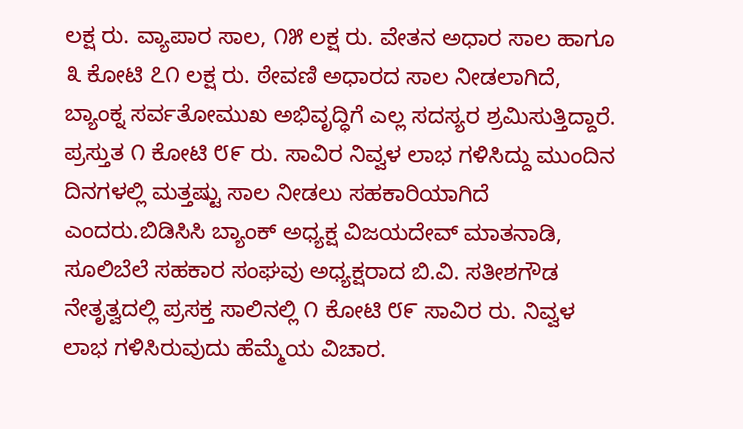ಲಕ್ಷ ರು. ವ್ಯಾಪಾರ ಸಾಲ, ೧೫ ಲಕ್ಷ ರು. ವೇತನ ಅಧಾರ ಸಾಲ ಹಾಗೂ ೩ ಕೋಟಿ ೭೧ ಲಕ್ಷ ರು. ಠೇವಣಿ ಅಧಾರದ ಸಾಲ ನೀಡಲಾಗಿದೆ, ಬ್ಯಾಂಕ್ನ ಸರ್ವತೋಮುಖ ಅಭಿವೃದ್ಧಿಗೆ ಎಲ್ಲ ಸದಸ್ಯರ ಶ್ರಮಿಸುತ್ತಿದ್ದಾರೆ. ಪ್ರಸ್ತುತ ೧ ಕೋಟಿ ೮೯ ರು. ಸಾವಿರ ನಿವ್ವಳ ಲಾಭ ಗಳಿಸಿದ್ದು ಮುಂದಿನ ದಿನಗಳಲ್ಲಿ ಮತ್ತಷ್ಟು ಸಾಲ ನೀಡಲು ಸಹಕಾರಿಯಾಗಿದೆ ಎಂದರು.ಬಿಡಿಸಿಸಿ ಬ್ಯಾಂಕ್ ಅಧ್ಯಕ್ಷ ವಿಜಯದೇವ್ ಮಾತನಾಡಿ, ಸೂಲಿಬೆಲೆ ಸಹಕಾರ ಸಂಘವು ಅಧ್ಯಕ್ಷರಾದ ಬಿ.ವಿ. ಸತೀಶಗೌಡ ನೇತೃತ್ವದಲ್ಲಿ ಪ್ರಸಕ್ತ ಸಾಲಿನಲ್ಲಿ ೧ ಕೋಟಿ ೮೯ ಸಾವಿರ ರು. ನಿವ್ವಳ ಲಾಭ ಗಳಿಸಿರುವುದು ಹೆಮ್ಮೆಯ ವಿಚಾರ.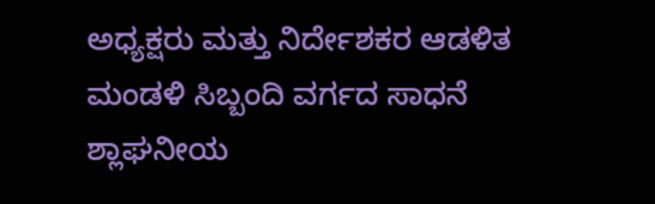ಅಧ್ಯಕ್ಷರು ಮತ್ತು ನಿರ್ದೇಶಕರ ಆಡಳಿತ ಮಂಡಳಿ ಸಿಬ್ಬಂದಿ ವರ್ಗದ ಸಾಧನೆ ಶ್ಲಾಘನೀಯ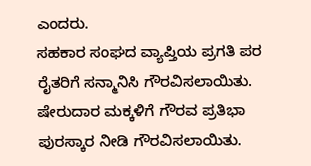ಎಂದರು.
ಸಹಕಾರ ಸಂಘದ ವ್ಯಾಪ್ತಿಯ ಪ್ರಗತಿ ಪರ ರೈತರಿಗೆ ಸನ್ಮಾನಿಸಿ ಗೌರವಿಸಲಾಯಿತು. ಷೇರುದಾರ ಮಕ್ಕಳಿಗೆ ಗೌರವ ಪ್ರತಿಭಾ ಪುರಸ್ಕಾರ ನೀಡಿ ಗೌರವಿಸಲಾಯಿತು.